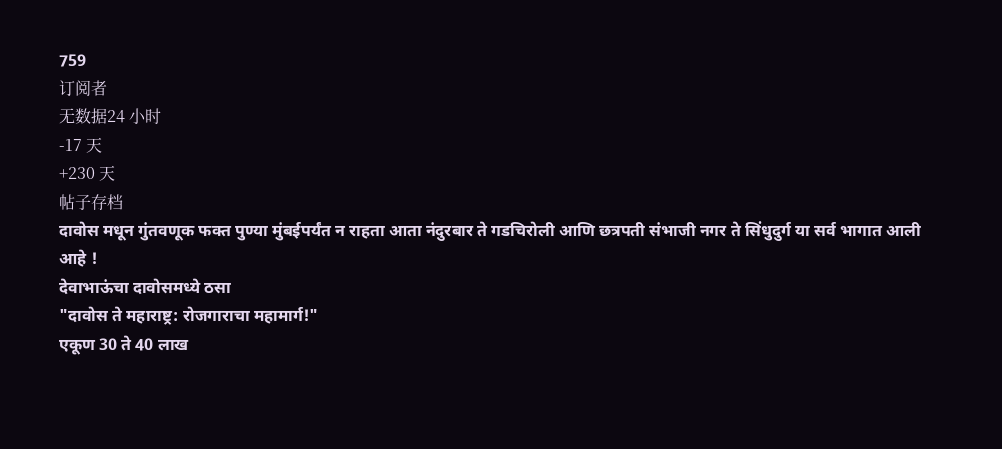759
订阅者
无数据24 小时
-17 天
+230 天
帖子存档
दावोस मधून गुंतवणूक फक्त पुण्या मुंबईपर्यंत न राहता आता नंदुरबार ते गडचिरोली आणि छत्रपती संभाजी नगर ते सिंधुदुर्ग या सर्व भागात आली आहे !
देवाभाऊंचा दावोसमध्ये ठसा
"दावोस ते महाराष्ट्र: रोजगाराचा महामार्ग!"
एकूण 30 ते 40 लाख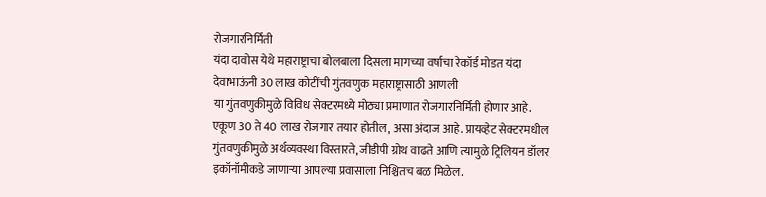रोजगारनिर्मिती
यंदा दावोस येथे महाराष्ट्राचा बोलबाला दिसला मागच्या वर्षाचा रेकॉर्ड मोडत यंदा देवाभाऊंनी 30 लाख कोटींची गुंतवणुक महाराष्ट्रासाठी आणली
या गुंतवणुकीमुळे विविध सेक्टरमध्ये मोठ्या प्रमाणात रोजगारनिर्मिती होणार आहे.
एकूण 30 ते 40 लाख रोजगार तयार होतील, असा अंदाज आहे. प्रायव्हेट सेक्टरमधील गुंतवणुकीमुळे अर्थव्यवस्था विस्तारते, जीडीपी ग्रोथ वाढते आणि त्यामुळे ट्रिलियन डॉलर इकॉनॉमीकडे जाणाऱ्या आपल्या प्रवासाला निश्चितच बळ मिळेल.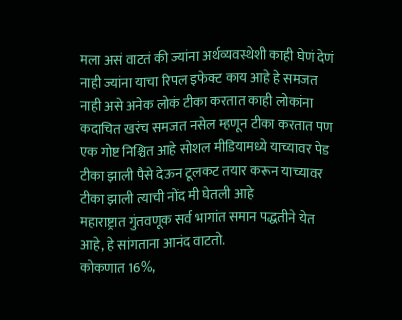मला असं वाटतं की ज्यांना अर्थव्यवस्थेशी काही घेणं देणं नाही ज्यांना याचा रिपल इफेक्ट काय आहे हे समजत नाही असे अनेक लोकं टीका करतात काही लोकांना कदाचित खरंच समजत नसेल म्हणून टीका करतात पण एक गोष्ट निश्चित आहे सोशल मीडियामध्ये याच्यावर पेड टीका झाली पैसे देऊन टूलकट तयार करून याच्यावर टीका झाली त्याची नोंद मी घेतली आहे
महाराष्ट्रात गुंतवणूक सर्व भागांत समान पद्धतीने येत आहे, हे सांगताना आनंद वाटतो.
कोकणात 16%,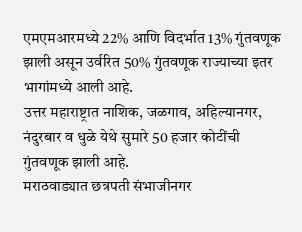एमएमआरमध्ये 22% आणि विदर्भात 13% गुंतवणूक झाली असून उर्वरित 50% गुंतवणूक राज्याच्या इतर भागांमध्ये आली आहे.
उत्तर महाराष्ट्रात नाशिक, जळगाव, अहिल्यानगर, नंदुरबार व धुळे येथे सुमारे 50 हजार कोटींची गुंतवणूक झाली आहे.
मराठवाड्यात छत्रपती संभाजीनगर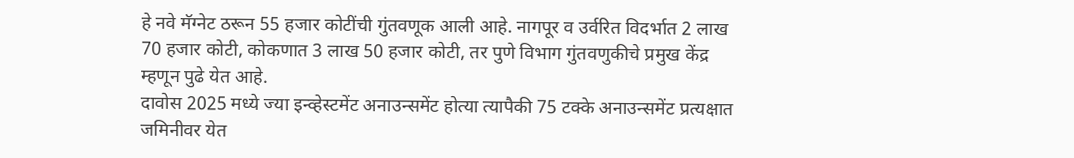हे नवे मॅग्नेट ठरून 55 हजार कोटींची गुंतवणूक आली आहे. नागपूर व उर्वरित विदर्भात 2 लाख 70 हजार कोटी, कोकणात 3 लाख 50 हजार कोटी, तर पुणे विभाग गुंतवणुकीचे प्रमुख केंद्र म्हणून पुढे येत आहे.
दावोस 2025 मध्ये ज्या इन्व्हेस्टमेंट अनाउन्समेंट होत्या त्यापैकी 75 टक्के अनाउन्समेंट प्रत्यक्षात जमिनीवर येत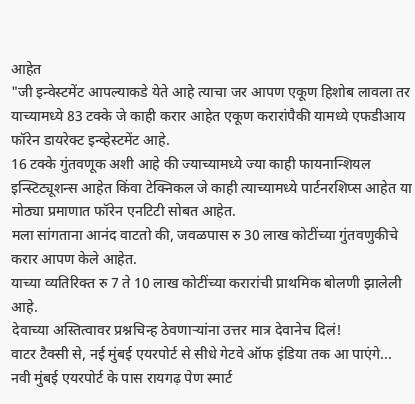आहेत
"जी इन्वेस्टमेंट आपल्याकडे येते आहे त्याचा जर आपण एकूण हिशोब लावला तर याच्यामध्ये 83 टक्के जे काही करार आहेत एकूण करारांपैकी यामध्ये एफडीआय फॉरेन डायरेक्ट इन्व्हेस्टमेंट आहे.
16 टक्के गुंतवणूक अशी आहे की ज्याच्यामध्ये ज्या काही फायनान्शियल इन्स्टिट्यूशन्स आहेत किंवा टेक्निकल जे काही त्याच्यामध्ये पार्टनरशिप्स आहेत या मोठ्या प्रमाणात फॉरेन एनटिटी सोबत आहेत.
मला सांगताना आनंद वाटतो की, जवळपास रु 30 लाख कोटींच्या गुंतवणुकीचे करार आपण केले आहेत.
याच्या व्यतिरिक्त रु 7 ते 10 लाख कोटींच्या करारांची प्राथमिक बोलणी झालेली आहे.
देवाच्या अस्तित्वावर प्रश्नचिन्ह ठेवणाऱ्यांना उत्तर मात्र देवानेच दिलं!
वाटर टैक्सी से, नई मुंबई एयरपोर्ट से सीधे गेटवे ऑफ इंडिया तक आ पाएंगे...
नवी मुंबई एयरपोर्ट के पास रायगढ़ पेण स्मार्ट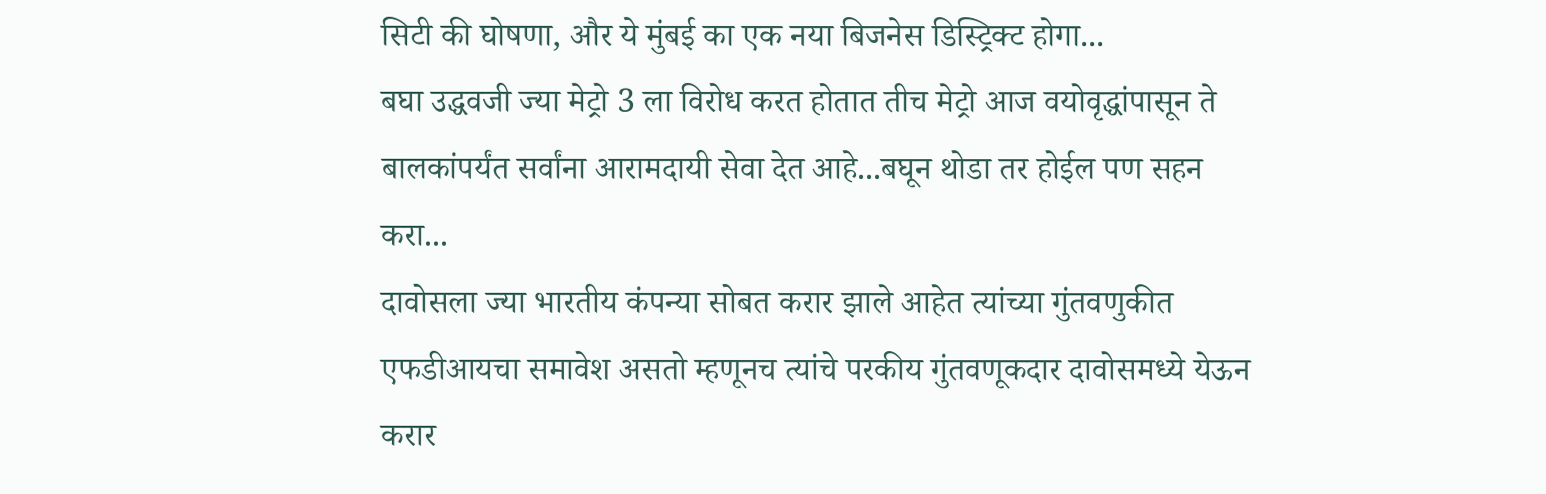सिटी की घोषणा, और ये मुंबई का एक नया बिजनेस डिस्ट्रिक्ट होगा...
बघा उद्धवजी ज्या मेट्रो 3 ला विरोध करत होतात तीच मेट्रो आज वयोवृद्धांपासून ते बालकांपर्यंत सर्वांना आरामदायी सेवा देत आहे...बघून थोडा तर होईल पण सहन करा...
दावोसला ज्या भारतीय कंपन्या सोबत करार झाले आहेत त्यांच्या गुंतवणुकीत एफडीआयचा समावेश असतो म्हणूनच त्यांचे परकीय गुंतवणूकदार दावोसमध्ये येऊन करार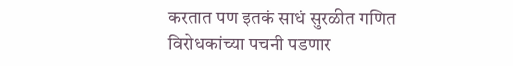करतात पण इतकं साधं सुरळीत गणित विरोधकांच्या पचनी पडणार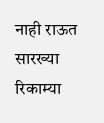नाही राऊत सारख्या रिकाम्या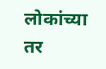लोकांच्या तर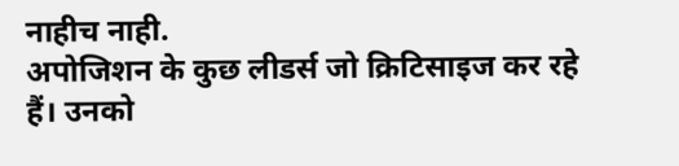नाहीच नाही.
अपोजिशन के कुछ लीडर्स जो क्रिटिसाइज कर रहे हैं। उनको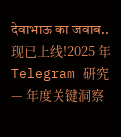देवाभाऊ का जवाब..
现已上线!2025 年 Telegram 研究 — 年度关键洞察